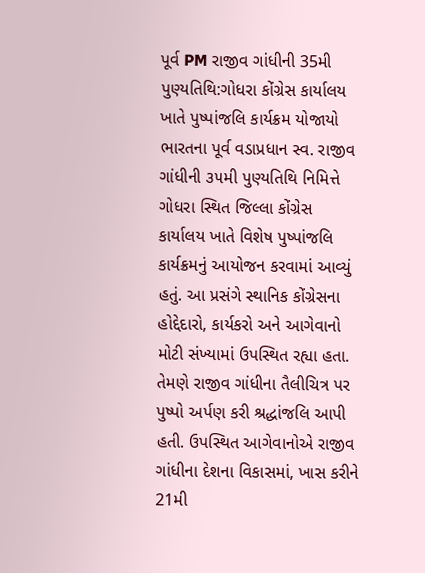પૂર્વ PM રાજીવ ગાંધીની 35મી પુણ્યતિથિ:ગોધરા કોંગ્રેસ કાર્યાલય ખાતે પુષ્પાંજલિ કાર્યક્રમ યોજાયો
ભારતના પૂર્વ વડાપ્રધાન સ્વ. રાજીવ ગાંધીની ૩૫મી પુણ્યતિથિ નિમિત્તે ગોધરા સ્થિત જિલ્લા કોંગ્રેસ કાર્યાલય ખાતે વિશેષ પુષ્પાંજલિ કાર્યક્રમનું આયોજન કરવામાં આવ્યું હતું. આ પ્રસંગે સ્થાનિક કોંગ્રેસના હોદ્દેદારો, કાર્યકરો અને આગેવાનો મોટી સંખ્યામાં ઉપસ્થિત રહ્યા હતા. તેમણે રાજીવ ગાંધીના તૈલીચિત્ર પર પુષ્પો અર્પણ કરી શ્રદ્ધાંજલિ આપી હતી. ઉપસ્થિત આગેવાનોએ રાજીવ ગાંધીના દેશના વિકાસમાં, ખાસ કરીને 21મી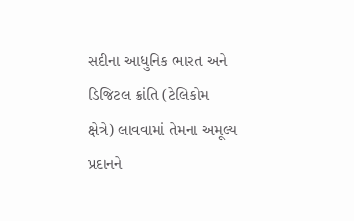સદીના આધુનિક ભારત અને ડિજિટલ ક્રાંતિ (ટેલિકોમ ક્ષેત્રે) લાવવામાં તેમના અમૂલ્ય પ્રદાનને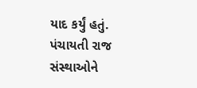યાદ કર્યું હતું. પંચાયતી રાજ સંસ્થાઓને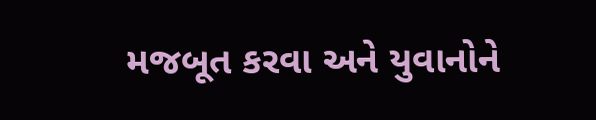મજબૂત કરવા અને યુવાનોને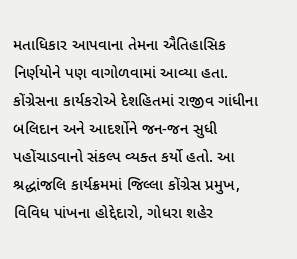મતાધિકાર આપવાના તેમના ઐતિહાસિક નિર્ણયોને પણ વાગોળવામાં આવ્યા હતા. કોંગ્રેસના કાર્યકરોએ દેશહિતમાં રાજીવ ગાંધીના બલિદાન અને આદર્શોને જન-જન સુધી પહોંચાડવાનો સંકલ્પ વ્યક્ત કર્યો હતો. આ શ્રદ્ધાંજલિ કાર્યક્રમમાં જિલ્લા કોંગ્રેસ પ્રમુખ, વિવિધ પાંખના હોદ્દેદારો, ગોધરા શહેર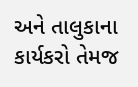અને તાલુકાના કાર્યકરો તેમજ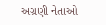અગ્રણી નેતાઓ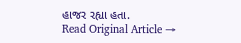હાજર રહ્યા હતા.
Read Original Article →